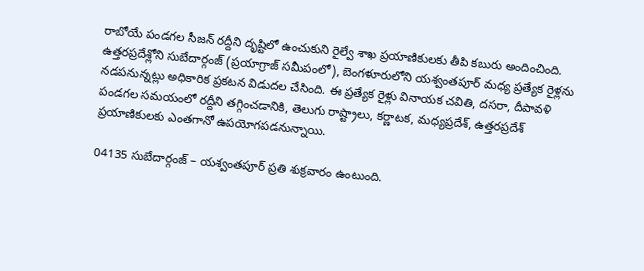రాబోయే పండగల సీజన్ రద్దీని దృష్టిలో ఉంచుకుని రైల్వే శాఖ ప్రయాణికులకు తీపి కబురు అందించింది. ఉత్తరప్రదేశ్లోని సుబేదార్గంజ్ (ప్రయాగ్రాజ్ సమీపంలో), బెంగళూరులోని యశ్వంతపూర్ మధ్య ప్రత్యేక రైళ్లను నడపనున్నట్లు అధికారిక ప్రకటన విడుదల చేసింది. ఈ ప్రత్యేక రైళ్లు వినాయక చవితి, దసరా, దీపావళి పండగల సమయంలో రద్దీని తగ్గించడానికి, తెలుగు రాష్ట్రాలు, కర్ణాటక, మధ్యప్రదేశ్, ఉత్తరప్రదేశ్ ప్రయాణికులకు ఎంతగానో ఉపయోగపడనున్నాయి.

04135 సుబేదార్గంజ్ – యశ్వంతపూర్ ప్రతి శుక్రవారం ఉంటుంది.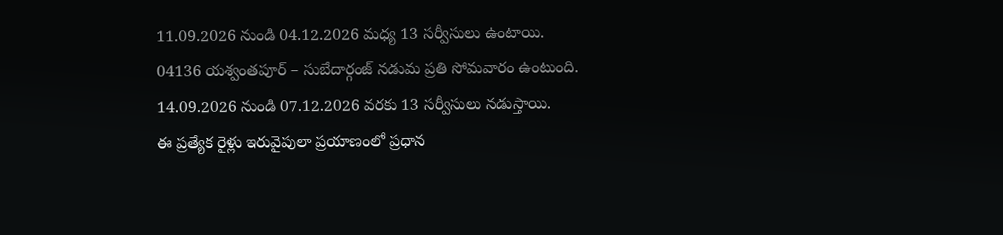11.09.2026 నుండి 04.12.2026 మధ్య 13 సర్వీసులు ఉంటాయి.
04136 యశ్వంతపూర్ – సుబేదార్గంజ్ నడుమ ప్రతి సోమవారం ఉంటుంది. 14.09.2026 నుండి 07.12.2026 వరకు 13 సర్వీసులు నడుస్తాయి.
ఈ ప్రత్యేక రైళ్లు ఇరువైపులా ప్రయాణంలో ప్రధాన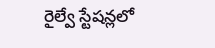రైల్వే స్టేషన్లలో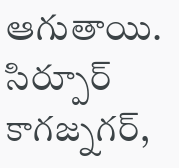ఆగుతాయి. సిర్పూర్ కాగజ్నగర్,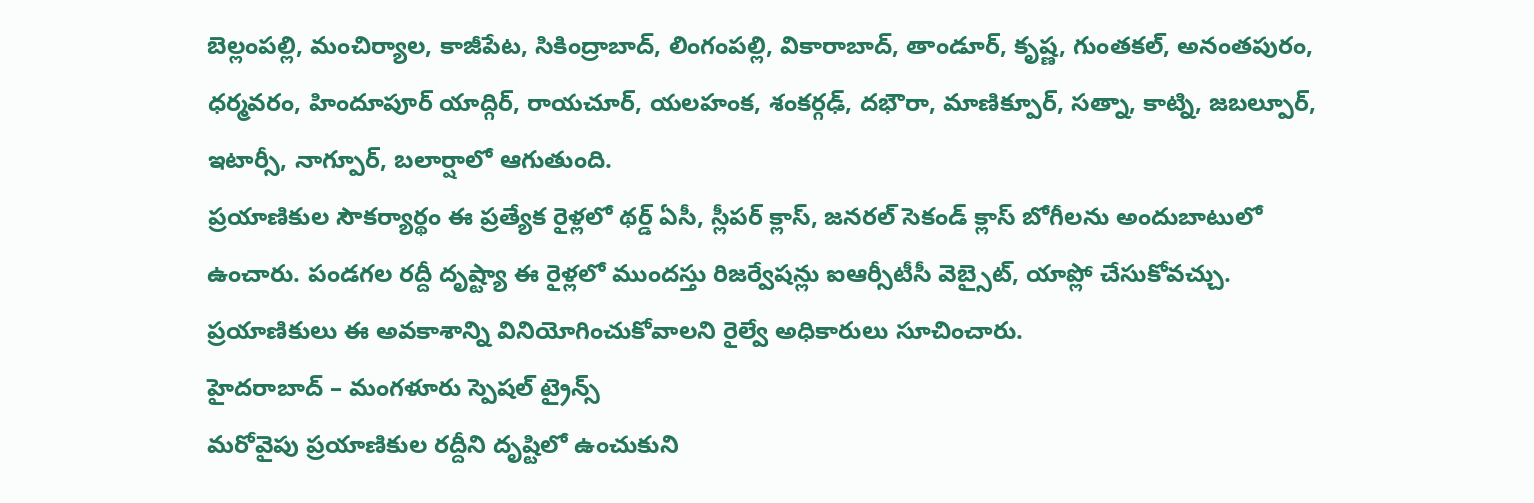బెల్లంపల్లి, మంచిర్యాల, కాజీపేట, సికింద్రాబాద్, లింగంపల్లి, వికారాబాద్, తాండూర్, కృష్ణ, గుంతకల్, అనంతపురం, ధర్మవరం, హిందూపూర్ యాద్గిర్, రాయచూర్, యలహంక, శంకర్గఢ్, దభౌరా, మాణిక్పూర్, సత్నా, కాట్ని, జబల్పూర్, ఇటార్సీ, నాగ్పూర్, బలార్షాలో ఆగుతుంది.
ప్రయాణికుల సౌకర్యార్థం ఈ ప్రత్యేక రైళ్లలో థర్డ్ ఏసీ, స్లీపర్ క్లాస్, జనరల్ సెకండ్ క్లాస్ బోగీలను అందుబాటులో ఉంచారు. పండగల రద్దీ దృష్ట్యా ఈ రైళ్లలో ముందస్తు రిజర్వేషన్లు ఐఆర్సీటీసీ వెబ్సైట్, యాప్లో చేసుకోవచ్చు. ప్రయాణికులు ఈ అవకాశాన్ని వినియోగించుకోవాలని రైల్వే అధికారులు సూచించారు.
హైదరాబాద్ – మంగళూరు స్పెషల్ ట్రైన్స్
మరోవైపు ప్రయాణికుల రద్దీని దృష్టిలో ఉంచుకుని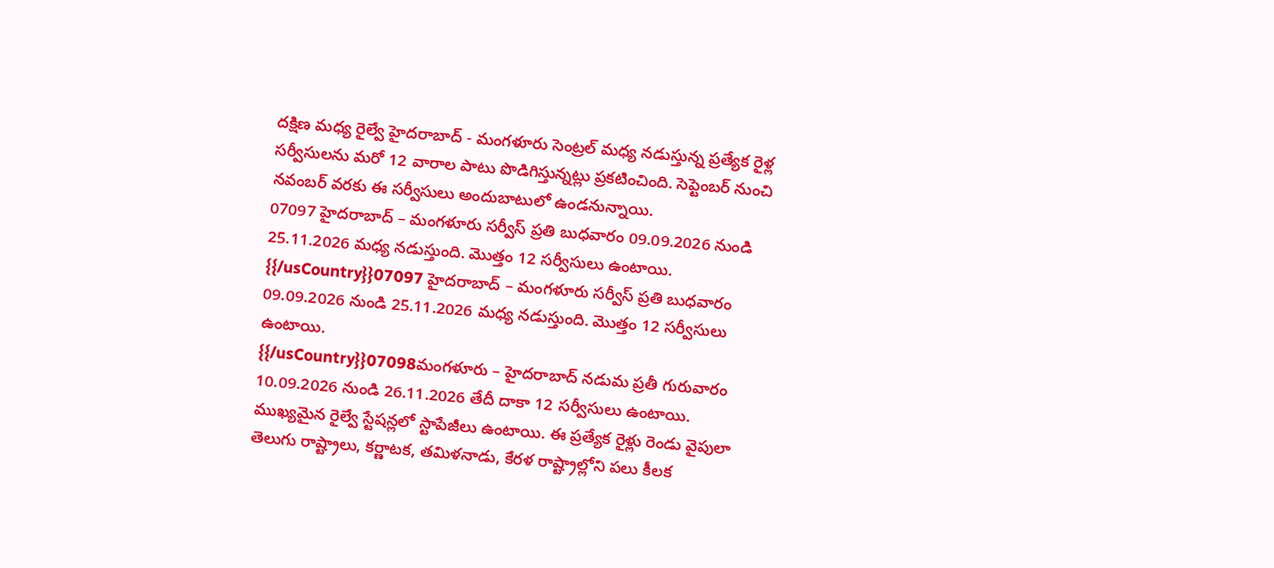దక్షిణ మధ్య రైల్వే హైదరాబాద్ - మంగళూరు సెంట్రల్ మధ్య నడుస్తున్న ప్రత్యేక రైళ్ల సర్వీసులను మరో 12 వారాల పాటు పొడిగిస్తున్నట్లు ప్రకటించింది. సెప్టెంబర్ నుంచి నవంబర్ వరకు ఈ సర్వీసులు అందుబాటులో ఉండనున్నాయి.
07097 హైదరాబాద్ – మంగళూరు సర్వీస్ ప్రతి బుధవారం 09.09.2026 నుండి 25.11.2026 మధ్య నడుస్తుంది. మెుత్తం 12 సర్వీసులు ఉంటాయి.
{{/usCountry}}07097 హైదరాబాద్ – మంగళూరు సర్వీస్ ప్రతి బుధవారం 09.09.2026 నుండి 25.11.2026 మధ్య నడుస్తుంది. మెుత్తం 12 సర్వీసులు ఉంటాయి.
{{/usCountry}}07098మంగళూరు – హైదరాబాద్ నడుమ ప్రతీ గురువారం 10.09.2026 నుండి 26.11.2026 తేదీ దాకా 12 సర్వీసులు ఉంటాయి.
ముఖ్యమైన రైల్వే స్టేషన్లలో స్టాపేజీలు ఉంటాయి. ఈ ప్రత్యేక రైళ్లు రెండు వైపులా తెలుగు రాష్ట్రాలు, కర్ణాటక, తమిళనాడు, కేరళ రాష్ట్రాల్లోని పలు కీలక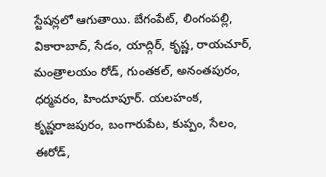స్టేషన్లలో ఆగుతాయి. బేగంపేట్, లింగంపల్లి, వికారాబాద్, సేడం, యాద్గిర్, కృష్ణ, రాయచూర్, మంత్రాలయం రోడ్, గుంతకల్, అనంతపురం, ధర్మవరం, హిందూపూర్. యలహంక, కృష్ణరాజపురం, బంగారుపేట, కుప్పం, సేలం, ఈరోడ్,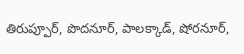తిరుప్పూర్, పొదనూర్, పాలక్కాడ్, షోరనూర్,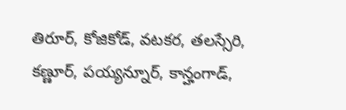తిరూర్, కోజికోడ్, వటకర, తలస్సేరి, కణ్ణూర్, పయ్యన్నూర్, కాన్హంగాడ్,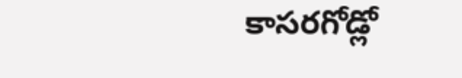కాసరగోడ్లో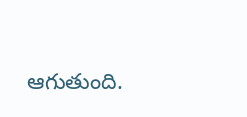ఆగుతుంది.